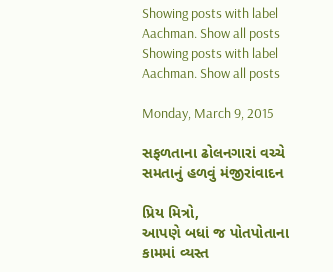Showing posts with label Aachman. Show all posts
Showing posts with label Aachman. Show all posts

Monday, March 9, 2015

સફળતાના ઢોલનગારાં વચ્ચે સમતાનું હળવું મંજીરાંવાદન

પ્રિય મિત્રો,
આપણે બધાં જ પોતપોતાના કામમાં વ્યસ્ત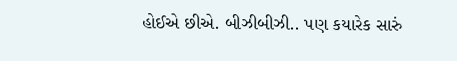હોઈએ છીએ. બીઝીબીઝી.. પણ કયારેક સારું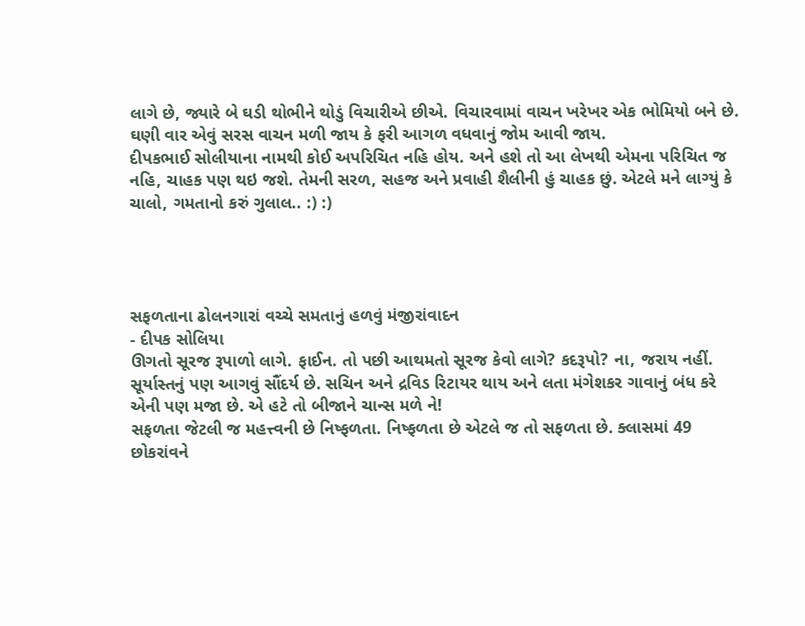લાગે છે, જ્યારે બે ઘડી થોભીને થોડું વિચારીએ છીએ. વિચારવામાં વાચન ખરેખર એક ભોમિયો બને છે. ઘણી વાર એવું સરસ વાચન મળી જાય કે ફરી આગળ વધવાનું જોમ આવી જાય.
દીપકભાઈ સોલીયાના નામથી કોઈ અપરિચિત નહિ હોય. અને હશે તો આ લેખથી એમના પરિચિત જ નહિ, ચાહક પણ થઇ જશે. તેમની સરળ, સહજ અને પ્રવાહી શૈલીની હું ચાહક છું. એટલે મને લાગ્યું કે ચાલો, ગમતાનો કરું ગુલાલ.. :) :)




સફળતાના ઢોલનગારાં વચ્ચે સમતાનું હળવું મંજીરાંવાદન
- દીપક સોલિયા
ઊગતો સૂરજ રૂપાળો લાગે. ફાઈન. તો પછી આથમતો સૂરજ કેવો લાગે? કદરૂપો? ના, જરાય નહીં. સૂર્યાસ્તનું પણ આગવું સૌંદર્ય છે. સચિન અને દ્રવિડ રિટાયર થાય અને લતા મંગેશકર ગાવાનું બંધ કરે એની પણ મજા છે. એ હટે તો બીજાને ચાન્સ મળે ને!
સફળતા જેટલી જ મહત્ત્વની છે નિષ્ફળતા. નિષ્ફળતા છે એટલે જ તો સફળતા છે. ક્લાસમાં 49 છોકરાંવને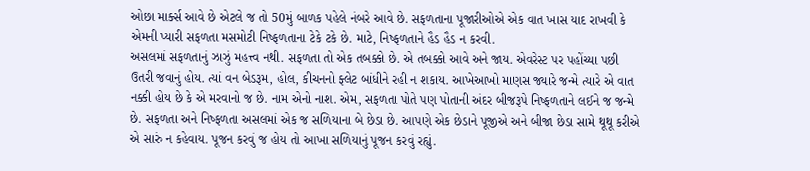ઓછા માર્ક્સ આવે છે એટલે જ તો 50મું બાળક પહેલે નંબરે આવે છે. સફળતાના પૂજારીઓએ એક વાત ખાસ યાદ રાખવી કે એમની પ્યારી સફળતા મસમોટી નિષ્ફળતાના ટેકે ટકે છે. માટે, નિષ્ફળતાને હૈડ હૈડ ન કરવી.
અસલમાં સફળતાનું ઝાઝું મહત્ત્વ નથી. સફળતા તો એક તબક્કો છે. એ તબક્કો આવે અને જાય. એવરેસ્ટ પર પહોંચ્યા પછી ઉતરી જવાનું હોય. ત્યાં વન બેડરૂમ, હોલ, કીચનનો ફ્લેટ બાંધીને રહી ન શકાય. આખેઆખો માણસ જ્યારે જન્મે ત્યારે એ વાત નક્કી હોય છે કે એ મરવાનો જ છે. નામ એનો નાશ. એમ, સફળતા પોતે પણ પોતાની અંદર બીજરૂપે નિષ્ફળતાને લઈને જ જન્મે છે. સફળતા અને નિષ્ફળતા અસલમાં એક જ સળિયાના બે છેડા છે. આપણે એક છેડાને પૂજીએ અને બીજા છેડા સામે થૂથૂ કરીએ એ સારું ન કહેવાય. પૂજન કરવું જ હોય તો આખા સળિયાનું પૂજન કરવું રહ્યું.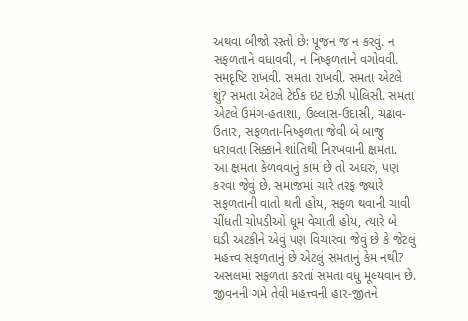અથવા બીજો રસ્તો છેઃ પૂજન જ ન કરવું. ન સફળતાને વધાવવી, ન નિષ્ફળતાને વગોવવી. સમદૃષ્ટિ રાખવી. સમતા રાખવી. સમતા એટલે શું? સમતા એટલે ટેઈક ઇટ ઇઝી પોલિસી. સમતા એટલે ઉમંગ-હતાશા, ઉલ્લાસ-ઉદાસી, ચઢાવ-ઉતાર, સફળતા-નિષ્ફળતા જેવી બે બાજુ ધરાવતા સિક્કાને શાંતિથી નિરખવાની ક્ષમતા.
આ ક્ષમતા કેળવવાનું કામ છે તો અઘરું, પણ કરવા જેવું છે. સમાજમાં ચારે તરફ જ્યારે સફળતાની વાતો થતી હોય, સફળ થવાની ચાવી ચીંધતી ચોપડીઓ ધૂમ વેચાતી હોય, ત્યારે બે ઘડી અટકીને એવું પણ વિચારવા જેવું છે કે જેટલું મહત્ત્વ સફળતાનું છે એટલું સમતાનું કેમ નથી? અસલમાં સફળતા કરતાં સમતા વધુ મૂલ્યવાન છે. જીવનની ગમે તેવી મહત્ત્વની હાર-જીતને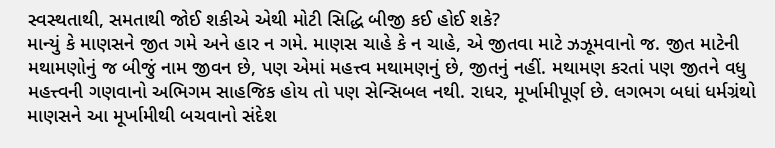સ્વસ્થતાથી, સમતાથી જોઈ શકીએ એથી મોટી સિદ્ધિ બીજી કઈ હોઈ શકે?
માન્યું કે માણસને જીત ગમે અને હાર ન ગમે. માણસ ચાહે કે ન ચાહે, એ જીતવા માટે ઝઝૂમવાનો જ. જીત માટેની મથામણોનું જ બીજું નામ જીવન છે, પણ એમાં મહત્ત્વ મથામણનું છે, જીતનું નહીં. મથામણ કરતાં પણ જીતને વધુ મહત્ત્વની ગણવાનો અભિગમ સાહજિક હોય તો પણ સેન્સિબલ નથી. રાધર, મૂર્ખામીપૂર્ણ છે. લગભગ બધાં ધર્મગ્રંથો માણસને આ મૂર્ખામીથી બચવાનો સંદેશ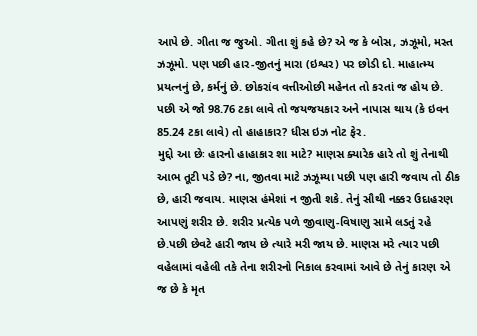આપે છે. ગીતા જ જુઓ. ગીતા શું કહે છે? એ જ કે બોસ, ઝઝૂમો, મસ્ત ઝઝૂમો. પણ પછી હાર-જીતનું મારા (ઇશ્વર) પર છોડી દો. માહાત્મ્ય પ્રયત્નનું છે, કર્મનું છે. છોકરાંવ વત્તીઓછી મહેનત તો કરતાં જ હોય છે. પછી એ જો 98.76 ટકા લાવે તો જયજયકાર અને નાપાસ થાય (કે ઇવન 85.24 ટકા લાવે) તો હાહાકાર? ધીસ ઇઝ નોટ ફેર.
મુદ્દો આ છેઃ હારનો હાહાકાર શા માટે? માણસ ક્યારેક હારે તો શું તેનાથી આભ તૂટી પડે છે? ના, જીતવા માટે ઝઝૂમ્યા પછી પણ હારી જવાય તો ઠીક છે, હારી જવાય. માણસ હંમેશાં ન જીતી શકે. તેનું સૌથી નક્કર ઉદાહરણ આપણું શરીર છે. શરીર પ્રત્યેક પળે જીવાણુ-વિષાણુ સામે લડતું રહે છે.પછી છેવટે હારી જાય છે ત્યારે મરી જાય છે. માણસ મરે ત્યાર પછી વહેલામાં વહેલી તકે તેના શરીરનો નિકાલ કરવામાં આવે છે તેનું કારણ એ જ છે કે મૃત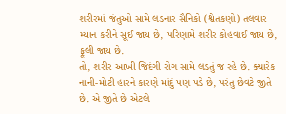શરીરમાં જંતુઓ સામે લડનાર સૈનિકો (શ્વેતકણો) તલવાર મ્યાન કરીને સૂઈ જાય છે, પરિણામે શરીર કોહવાઈ જાય છે, ફૂલી જાય છે.
તો, શરીર આખી જિદંગી રોગ સામે લડતું જ રહે છે. ક્યારેક નાની-મોટી હારને કારણે માંદું પણ પડે છે, પરંતુ છેવટે જીતે છે. એ જીતે છે એટલે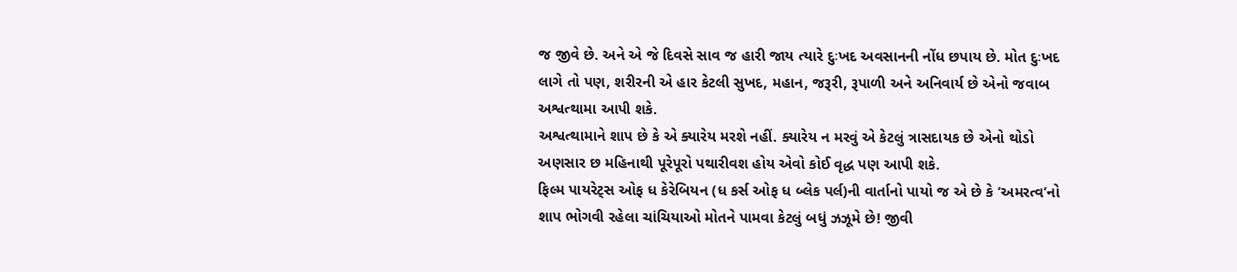જ જીવે છે. અને એ જે દિવસે સાવ જ હારી જાય ત્યારે દુઃખદ અવસાનની નોંધ છપાય છે. મોત દુઃખદ લાગે તો પણ, શરીરની એ હાર કેટલી સુખદ, મહાન, જરૂરી, રૂપાળી અને અનિવાર્ય છે એનો જવાબ અશ્વત્થામા આપી શકે.
અશ્વત્થામાને શાપ છે કે એ ક્યારેય મરશે નહીં. ક્યારેય ન મરવું એ કેટલું ત્રાસદાયક છે એનો થોડો અણસાર છ મહિનાથી પૂરેપૂરો પથારીવશ હોય એવો કોઈ વૃદ્ધ પણ આપી શકે.
ફિલ્મ પાયરેટ્સ ઓફ ધ કેરેબિયન (ધ કર્સ ઓફ ધ બ્લેક પર્લ)ની વાર્તાનો પાયો જ એ છે કે ‘અમરત્વ’નો શાપ ભોગવી રહેલા ચાંચિયાઓ મોતને પામવા કેટલું બધું ઝઝૂમે છે! જીવી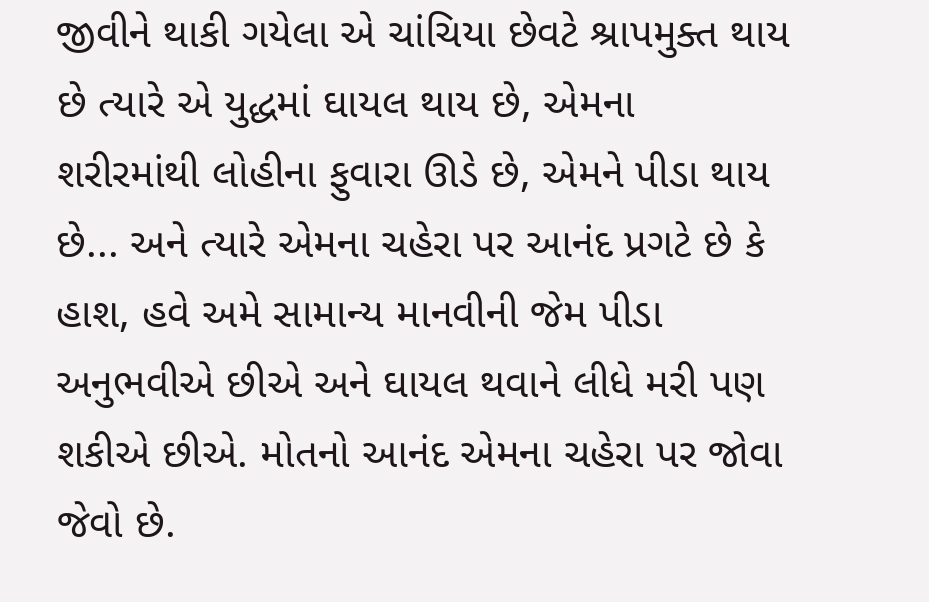જીવીને થાકી ગયેલા એ ચાંચિયા છેવટે શ્રાપમુક્ત થાય છે ત્યારે એ યુદ્ધમાં ઘાયલ થાય છે, એમના શરીરમાંથી લોહીના ફુવારા ઊડે છે, એમને પીડા થાય છે... અને ત્યારે એમના ચહેરા પર આનંદ પ્રગટે છે કે હાશ, હવે અમે સામાન્ય માનવીની જેમ પીડા અનુભવીએ છીએ અને ઘાયલ થવાને લીધે મરી પણ શકીએ છીએ. મોતનો આનંદ એમના ચહેરા પર જોવા જેવો છે.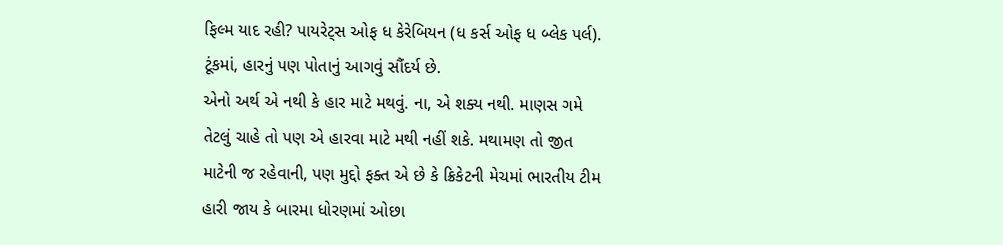ફિલ્મ યાદ રહી? પાયરેટ્સ ઓફ ધ કેરેબિયન (ધ કર્સ ઓફ ધ બ્લેક પર્લ).
ટૂંકમાં, હારનું પણ પોતાનું આગવું સૌંદર્ય છે.
એનો અર્થ એ નથી કે હાર માટે મથવું. ના, એ શક્ય નથી. માણસ ગમે તેટલું ચાહે તો પણ એ હારવા માટે મથી નહીં શકે. મથામણ તો જીત માટેની જ રહેવાની, પણ મુદ્દો ફક્ત એ છે કે ક્રિકેટની મેચમાં ભારતીય ટીમ હારી જાય કે બારમા ધોરણમાં ઓછા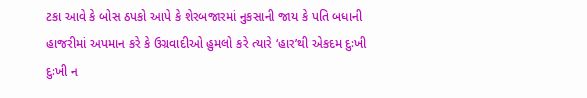ટકા આવે કે બોસ ઠપકો આપે કે શેરબજારમાં નુકસાની જાય કે પતિ બધાની હાજરીમાં અપમાન કરે કે ઉગ્રવાદીઓ હુમલો કરે ત્યારે ‘હાર’થી એકદમ દુઃખી દુઃખી ન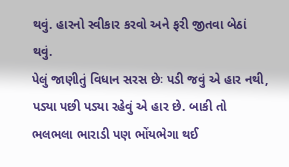થવું. હારનો સ્વીકાર કરવો અને ફરી જીતવા બેઠાં થવું.
પેલું જાણીતું વિધાન સરસ છેઃ પડી જવું એ હાર નથી, પડ્યા પછી પડ્યા રહેવું એ હાર છે. બાકી તો ભલભલા ભારાડી પણ ભોંયભેગા થઈ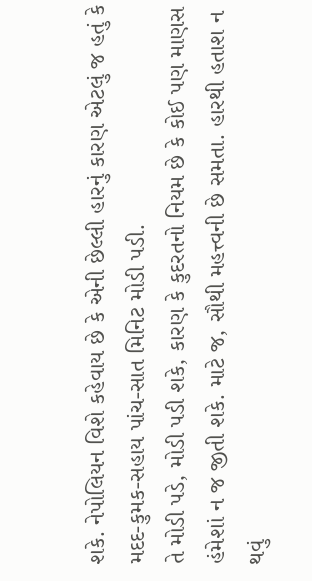શકે. નેપોલિયન વિશે કહેવાય છે કે એની છેલ્લી હારનું કારણ એટલું જ હતું કે મદદ-કુમક-સહાય પાંચ-સાત મિનિટ મોડી પડી.
તે મોડી પડે, મોડી પડી શકે, કારણ કે કુદરતનો નિયમ છે કે કોઈ પણ માણસ હંમેશાં ન જ જીતી શકે. માટે જ, સૌથી મહત્ત્વની છે સમતા. હારથી હતાશ ન થવું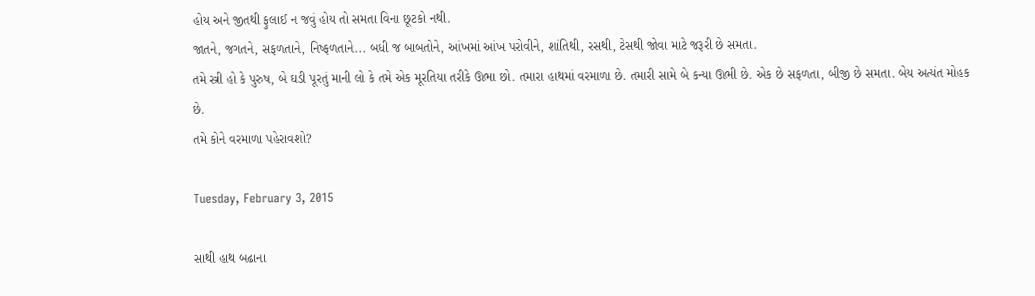હોય અને જીતથી ફુલાઈ ન જવું હોય તો સમતા વિના છૂટકો નથી.
જાતને, જગતને, સફળતાને, નિષ્ફળતાને... બધી જ બાબતોને, આંખમાં આંખ પરોવીને, શાંતિથી, રસથી, ટેસથી જોવા માટે જરૂરી છે સમતા.
તમે સ્ત્રી હો કે પુરુષ, બે ઘડી પૂરતું માની લો કે તમે એક મૂરતિયા તરીકે ઊભા છો. તમારા હાથમાં વરમાળા છે. તમારી સામે બે કન્યા ઊભી છે. એક છે સફળતા, બીજી છે સમતા. બેય અત્યંત મોહક છે.
તમે કોને વરમાળા પહેરાવશો?

Tuesday, February 3, 2015

સાથી હાથ બઢાના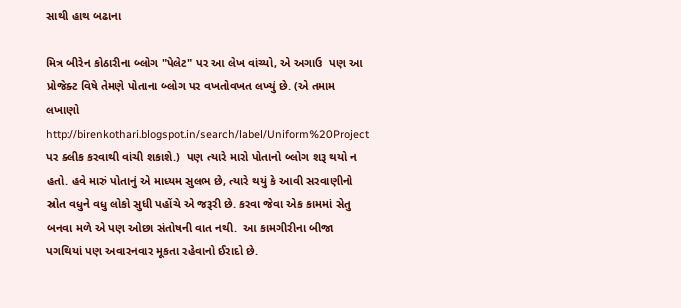સાથી હાથ બઢાના

મિત્ર બીરેન કોઠારીના બ્લોગ "પેલેટ" પર આ લેખ વાંચ્યો, એ અગાઉ  પણ આ પ્રોજેક્ટ વિષે તેમણે પોતાના બ્લોગ પર વખતોવખત લખ્યું છે. (એ તમામ લખાણો
http://birenkothari.blogspot.in/search/label/Uniform%20Project પર ક્લીક કરવાથી વાંચી શકાશે.)  પણ ત્યારે મારો પોતાનો બ્લોગ શરૂ થયો ન હતો. હવે મારું પોતાનું એ માધ્યમ સુલભ છે, ત્યારે થયું કે આવી સરવાણીનો સ્રોત વધુને વધુ લોકો સુધી પહોંચે એ જરૂરી છે. કરવા જેવા એક કામમાં સેતુ બનવા મળે એ પણ ઓછા સંતોષની વાત નથી.  આ કામગીરીના બીજા પગથિયાં પણ અવારનવાર મૂકતા રહેવાનો ઈરાદો છે.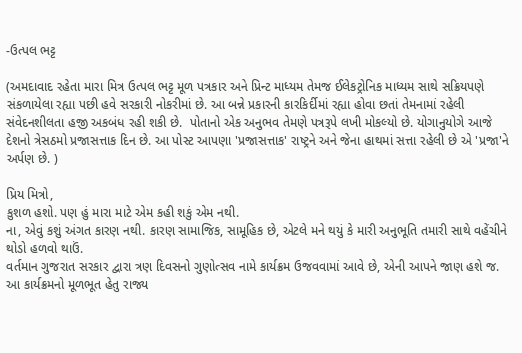-ઉત્પલ ભટ્ટ

(અમદાવાદ રહેતા મારા મિત્ર ઉત્પલ ભટ્ટ મૂળ પત્રકાર અને પ્રિન્ટ માધ્યમ તેમજ ઈલેકટ્રોનિક માધ્યમ સાથે સક્રિયપણે સંકળાયેલા રહ્યા પછી હવે સરકારી નોકરીમાં છે. આ બન્ને પ્રકારની કારકિર્દીમાં રહ્યા હોવા છતાં તેમનામાં રહેલી સંવેદનશીલતા હજી અકબંધ રહી શકી છે.  પોતાનો એક અનુભવ તેમણે પત્રરૂપે લખી મોકલ્યો છે. યોગાનુયોગે આજે દેશનો ત્રેસઠમો પ્રજાસત્તાક દિન છે. આ પોસ્ટ આપણા 'પ્રજાસત્તાક' રાષ્ટ્રને અને જેના હાથમાં સત્તા રહેલી છે એ 'પ્રજા'ને અર્પણ છે. )

પ્રિય મિત્રો,
કુશળ હશો. પણ હું મારા માટે એમ કહી શકું એમ નથી.
ના, એવું કશું અંગત કારણ નથી. કારણ સામાજિક, સામૂહિક છે, એટલે મને થયું કે મારી અનુભૂતિ તમારી સાથે વહેંચીને થોડો હળવો થાઉં.
વર્તમાન ગુજરાત સરકાર દ્વારા ત્રણ દિવસનો ગુણોત્સવ નામે કાર્યક્રમ ઉજવવામાં આવે છે, એની આપને જાણ હશે જ. આ કાર્યક્રમનો મૂળભૂત હેતુ રાજ્ય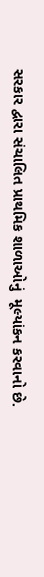સરકાર દ્વારા સંચાલિત પ્રાથમિક શાળાઓનું  મૂલ્યાંકન કરવાનો છે.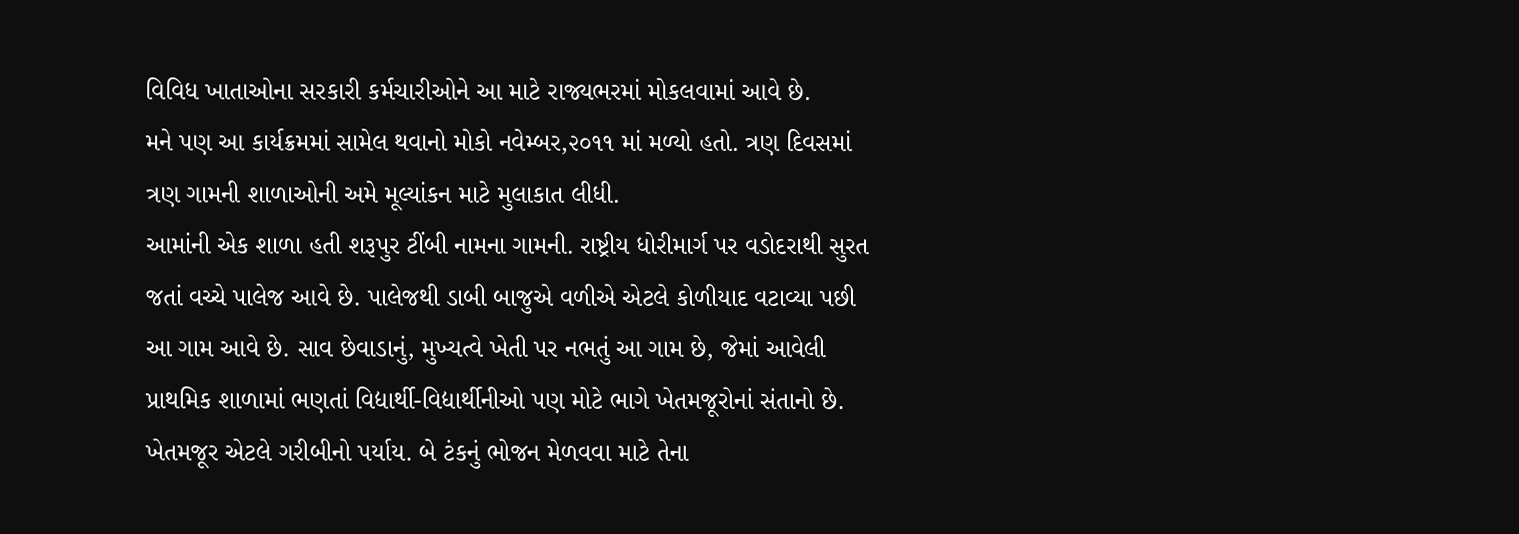વિવિધ ખાતાઓના સરકારી કર્મચારીઓને આ માટે રાજ્યભરમાં મોકલવામાં આવે છે.
મને પણ આ કાર્યક્રમમાં સામેલ થવાનો મોકો નવેમ્બર,૨૦૧૧ માં મળ્યો હતો. ત્રણ દિવસમાં ત્રણ ગામની શાળાઓની અમે મૂલ્યાંકન માટે મુલાકાત લીધી.
આમાંની એક શાળા હતી શરૂપુર ટીંબી નામના ગામની. રાષ્ટ્રીય ધોરીમાર્ગ પર વડોદરાથી સુરત જતાં વચ્ચે પાલેજ આવે છે. પાલેજથી ડાબી બાજુએ વળીએ એટલે કોળીયાદ વટાવ્યા પછી આ ગામ આવે છે. સાવ છેવાડાનું, મુખ્યત્વે ખેતી પર નભતું આ ગામ છે, જેમાં આવેલી પ્રાથમિક શાળામાં ભણતાં વિદ્યાર્થી-વિદ્યાર્થીનીઓ પણ મોટે ભાગે ખેતમજૂરોનાં સંતાનો છે. ખેતમજૂર એટલે ગરીબીનો પર્યાય. બે ટંકનું ભોજન મેળવવા માટે તેના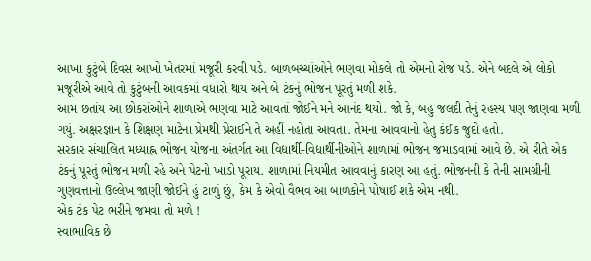આખા કુટુંબે દિવસ આખો ખેતરમાં મજૂરી કરવી પડે. બાળબચ્ચાંઓને ભણવા મોકલે તો એમનો રોજ પડે. એને બદલે એ લોકો મજૂરીએ આવે તો કુટુંબની આવકમાં વધારો થાય અને બે ટંકનું ભોજન પૂરતું મળી શકે.
આમ છતાંય આ છોકરાંઓને શાળાએ ભણવા માટે આવતાં જોઈને મને આનંદ થયો. જો કે, બહુ જલદી તેનું રહસ્ય પણ જાણવા મળી ગયું. અક્ષરજ્ઞાન કે શિક્ષણ માટેના પ્રેમથી પ્રેરાઈને તે અહીં નહોતા આવતા. તેમના આવવાનો હેતુ કંઈક જુદો હતો.
સરકાર સંચાલિત મધ્યાહ્ન ભોજન યોજના અંતર્ગત આ વિદ્યાર્થી-વિદ્યાર્થીનીઓને શાળામાં ભોજન જમાડવામાં આવે છે. એ રીતે એક ટંકનું પૂરતું ભોજન મળી રહે અને પેટનો ખાડો પૂરાય. શાળામાં નિયમીત આવવાનું કારણ આ હતું. ભોજનની કે તેની સામગ્રીની ગુણવત્તાનો ઉલ્લેખ જાણી જોઈને હું ટાળું છું, કેમ કે એવો વૈભવ આ બાળકોને પોષાઈ શકે એમ નથી.
એક ટંક પેટ ભરીને જમવા તો મળે !
સ્વાભાવિક છે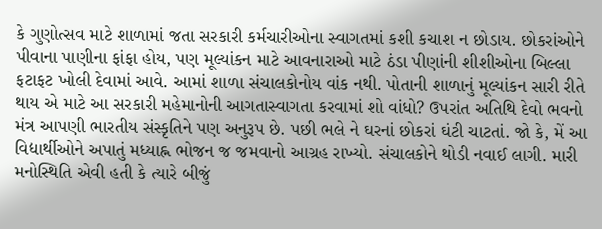કે ગુણોત્સવ માટે શાળામાં જતા સરકારી કર્મચારીઓના સ્વાગતમાં કશી કચાશ ન છોડાય. છોકરાંઓને પીવાના પાણીના ફાંફા હોય, પણ મૂલ્યાંકન માટે આવનારાઓ માટે ઠંડા પીણાંની શીશીઓના બિલ્લા ફટાફટ ખોલી દેવામાં આવે. આમાં શાળા સંચાલકોનોય વાંક નથી. પોતાની શાળાનું મૂલ્યાંકન સારી રીતે થાય એ માટે આ સરકારી મહેમાનોની આગતાસ્વાગતા કરવામાં શો વાંધો? ઉપરાંત અતિથિ દેવો ભવનો મંત્ર આપણી ભારતીય સંસ્કૃતિને પણ અનુરૂપ છે. પછી ભલે ને ઘરનાં છોકરાં ઘંટી ચાટતાં. જો કે, મેં આ વિદ્યાર્થીઓને અપાતું મધ્યાહ્ન ભોજન જ જમવાનો આગ્રહ રાખ્યો. સંચાલકોને થોડી નવાઈ લાગી. મારી મનોસ્થિતિ એવી હતી કે ત્યારે બીજું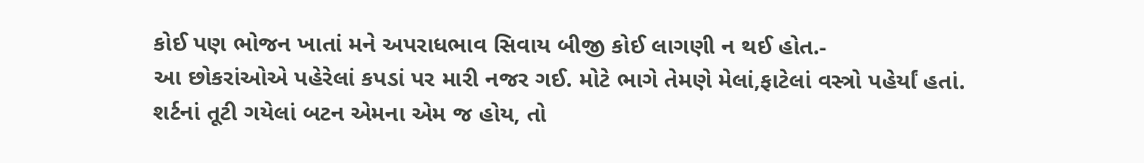કોઈ પણ ભોજન ખાતાં મને અપરાધભાવ સિવાય બીજી કોઈ લાગણી ન થઈ હોત.-
આ છોકરાંઓએ પહેરેલાં કપડાં પર મારી નજર ગઈ. મોટે ભાગે તેમણે મેલાં,ફાટેલાં વસ્ત્રો પહેર્યાં હતાં. શર્ટનાં તૂટી ગયેલાં બટન એમના એમ જ હોય, તો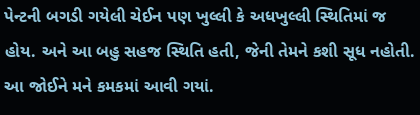પેન્ટની બગડી ગયેલી ચેઈન પણ ખુલ્લી કે અધખુલ્લી સ્થિતિમાં જ હોય. અને આ બહુ સહજ સ્થિતિ હતી, જેની તેમને કશી સૂધ નહોતી. આ જોઈને મને કમકમાં આવી ગયાં.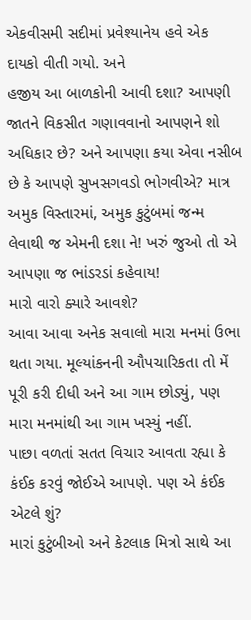એકવીસમી સદીમાં પ્રવેશ્યાનેય હવે એક દાયકો વીતી ગયો. અને
હજીય આ બાળકોની આવી દશા? આપણી જાતને વિકસીત ગણાવવાનો આપણને શો અધિકાર છે? અને આપણા કયા એવા નસીબ છે કે આપણે સુખસગવડો ભોગવીએ? માત્ર અમુક વિસ્તારમાં, અમુક કુટુંબમાં જન્મ લેવાથી જ એમની દશા ને! ખરું જુઓ તો એ આપણા જ ભાંડરડાં કહેવાય!
મારો વારો ક્યારે આવશે?
આવા આવા અનેક સવાલો મારા મનમાં ઉભા થતા ગયા. મૂલ્યાંકનની ઔપચારિકતા તો મેં પૂરી કરી દીધી અને આ ગામ છોડ્યું, પણ મારા મનમાંથી આ ગામ ખસ્યું નહીં.
પાછા વળતાં સતત વિચાર આવતા રહ્યા કે કંઈક કરવું જોઈએ આપણે. પણ એ કંઈક એટલે શું?
મારાં કુટુંબીઓ અને કેટલાક મિત્રો સાથે આ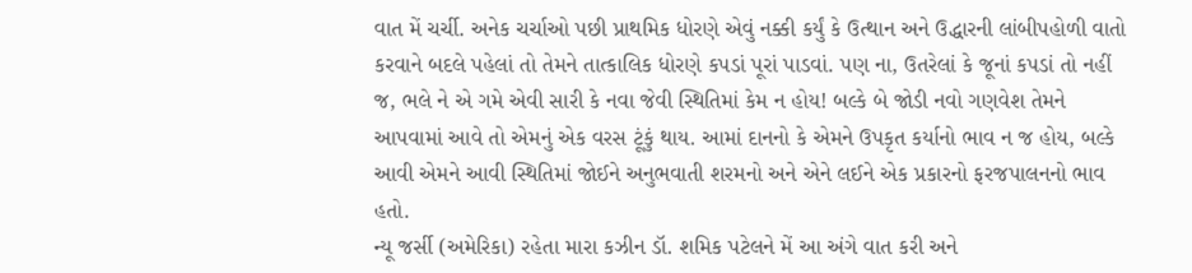વાત મેં ચર્ચી. અનેક ચર્ચાઓ પછી પ્રાથમિક ધોરણે એવું નક્કી કર્યું કે ઉત્થાન અને ઉદ્ધારની લાંબીપહોળી વાતો કરવાને બદલે પહેલાં તો તેમને તાત્કાલિક ધોરણે કપડાં પૂરાં પાડવાં. પણ ના, ઉતરેલાં કે જૂનાં કપડાં તો નહીં જ, ભલે ને એ ગમે એવી સારી કે નવા જેવી સ્થિતિમાં કેમ ન હોય! બલ્કે બે જોડી નવો ગણવેશ તેમને આપવામાં આવે તો એમનું એક વરસ ટૂંકું થાય. આમાં દાનનો કે એમને ઉપકૃત કર્યાનો ભાવ ન જ હોય, બલ્કે આવી એમને આવી સ્થિતિમાં જોઈને અનુભવાતી શરમનો અને એને લઈને એક પ્રકારનો ફરજપાલનનો ભાવ હતો.
ન્યૂ જર્સી (અમેરિકા) રહેતા મારા કઝીન ડૉ. શમિક પટેલને મેં આ અંગે વાત કરી અને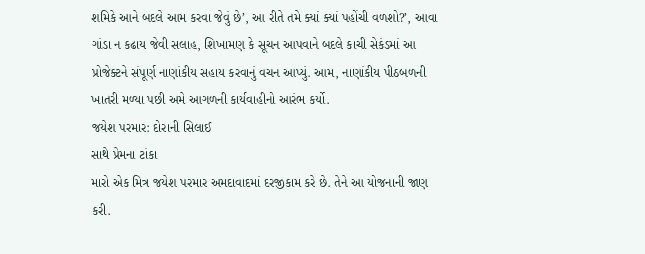શમિકે આને બદલે આમ કરવા જેવું છે’, આ રીતે તમે ક્યાં ક્યાં પહોંચી વળશો?’, આવા ગાંડા ન કઢાય જેવી સલાહ, શિખામણ કે સૂચન આપવાને બદલે કાચી સેકંડમાં આ પ્રોજેક્ટને સંપૂર્ણ નાણાંકીય સહાય કરવાનું વચન આપ્યું. આમ, નાણાંકીય પીઠબળની ખાતરી મળ્યા પછી અમે આગળની કાર્યવાહીનો આરંભ કર્યો.
જયેશ પરમાર: દોરાની સિલાઈ
સાથે પ્રેમના ટાંકા
મારો એક મિત્ર જયેશ પરમાર અમદાવાદમાં દરજીકામ કરે છે. તેને આ યોજનાની જાણ કરી.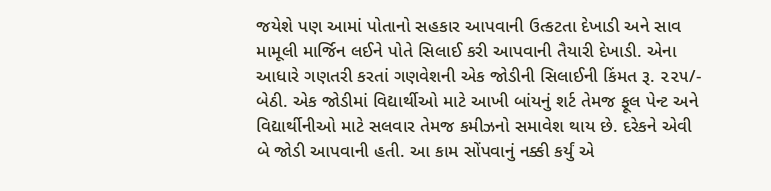જયેશે પણ આમાં પોતાનો સહકાર આપવાની ઉત્કટતા દેખાડી અને સાવ મામૂલી માર્જિન લઈને પોતે સિલાઈ કરી આપવાની તૈયારી દેખાડી. એના આધારે ગણતરી કરતાં ગણવેશની એક જોડીની સિલાઈની કિંમત રૂ. ૨૨૫/- બેઠી. એક જોડીમાં વિદ્યાર્થીઓ માટે આખી બાંયનું શર્ટ તેમજ ફૂલ પેન્ટ અને વિદ્યાર્થીનીઓ માટે સલવાર તેમજ કમીઝનો સમાવેશ થાય છે. દરેકને એવી બે જોડી આપવાની હતી. આ કામ સોંપવાનું નક્કી કર્યું એ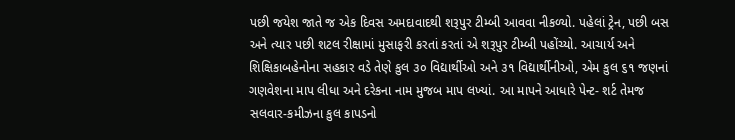પછી જયેશ જાતે જ એક દિવસ અમદાવાદથી શરૂપુર ટીમ્બી આવવા નીકળ્યો. પહેલાં ટ્રેન, પછી બસ અને ત્યાર પછી શટલ રીક્ષામાં મુસાફરી કરતાં કરતાં એ શરૂપુર ટીમ્બી પહોંચ્યો. આચાર્ય અને શિક્ષિકાબહેનોના સહકાર વડે તેણે કુલ ૩૦ વિદ્યાર્થીઓ અને ૩૧ વિદ્યાર્થીનીઓ, એમ કુલ ૬૧ જણનાં ગણવેશના માપ લીધા અને દરેકના નામ મુજબ માપ લખ્યાં. આ માપને આધારે પેન્ટ- શર્ટ તેમજ સલવાર-કમીઝના કુલ કાપડનો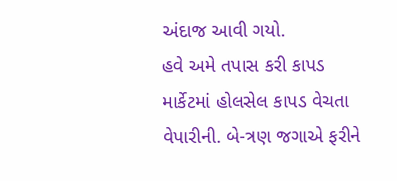અંદાજ આવી ગયો.
હવે અમે તપાસ કરી કાપડ માર્કેટમાં હોલસેલ કાપડ વેચતા વેપારીની. બે-ત્રણ જગાએ ફરીને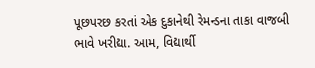પૂછપરછ કરતાં એક દુકાનેથી રેમન્ડના તાકા વાજબી ભાવે ખરીદ્યા. આમ, વિદ્યાર્થી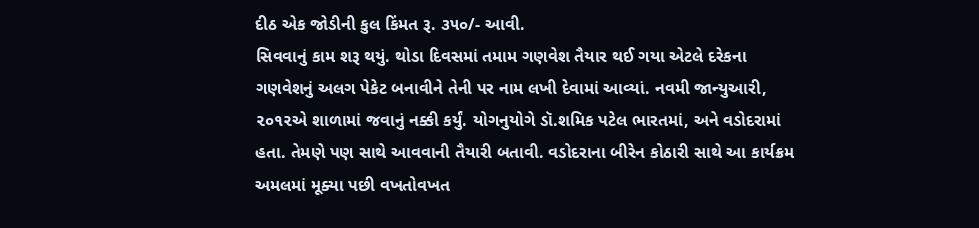દીઠ એક જોડીની કુલ કિંમત રૂ. ૩૫૦/- આવી.
સિવવાનું કામ શરૂ થયું. થોડા દિવસમાં તમામ ગણવેશ તૈયાર થઈ ગયા એટલે દરેકના ગણવેશનું અલગ પેકેટ બનાવીને તેની પર નામ લખી દેવામાં આવ્યાં. નવમી જાન્યુઆરી, ૨૦૧૨એ શાળામાં જવાનું નક્કી કર્યું. યોગનુયોગે ડૉ.શમિક પટેલ ભારતમાં, અને વડોદરામાં હતા. તેમણે પણ સાથે આવવાની તૈયારી બતાવી. વડોદરાના બીરેન કોઠારી સાથે આ કાર્યક્રમ અમલમાં મૂક્યા પછી વખતોવખત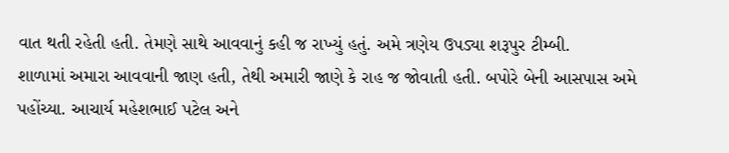વાત થતી રહેતી હતી. તેમણે સાથે આવવાનું કહી જ રાખ્યું હતું. અમે ત્રણેય ઉપડ્યા શરૂપુર ટીમ્બી.
શાળામાં અમારા આવવાની જાણ હતી, તેથી અમારી જાણે કે રાહ જ જોવાતી હતી. બપોરે બેની આસપાસ અમે પહોંચ્યા. આચાર્ય મહેશભાઈ પટેલ અને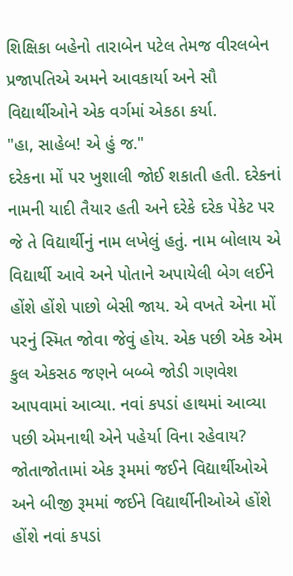શિક્ષિકા બહેનો તારાબેન પટેલ તેમજ વીરલબેન પ્રજાપતિએ અમને આવકાર્યા અને સૌ વિદ્યાર્થીઓને એક વર્ગમાં એકઠા કર્યા.
"હા, સાહેબ! એ હું જ."
દરેકના મોં પર ખુશાલી જોઈ શકાતી હતી. દરેકનાં નામની યાદી તૈયાર હતી અને દરેકે દરેક પેકેટ પર જે તે વિદ્યાર્થીનું નામ લખેલું હતું. નામ બોલાય એ વિદ્યાર્થી આવે અને પોતાને અપાયેલી બેગ લઈને હોંશે હોંશે પાછો બેસી જાય. એ વખતે એના મોં પરનું સ્મિત જોવા જેવું હોય. એક પછી એક એમ કુલ એકસઠ જણને બબ્બે જોડી ગણવેશ આપવામાં આવ્યા. નવાં કપડાં હાથમાં આવ્યા પછી એમનાથી એને પહેર્યા વિના રહેવાય? જોતાજોતામાં એક રૂમમાં જઈને વિદ્યાર્થીઓએ અને બીજી રૂમમાં જઈને વિદ્યાર્થીનીઓએ હોંશે હોંશે નવાં કપડાં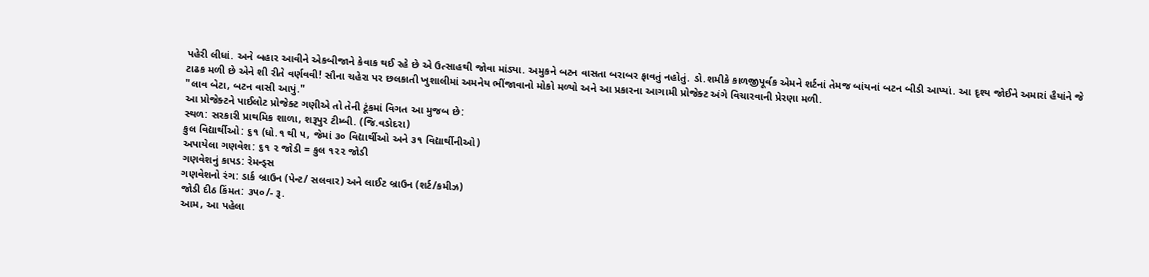પહેરી લીધાં. અને બહાર આવીને એકબીજાને કેવાક થઈ રહે છે એ ઉત્સાહથી જોવા માંડ્યા. અમુકને બટન વાસતા બરાબર ફાવતું નહોતું. ડો.શમીકે કાળજીપૂર્વક એમને શર્ટનાં તેમજ બાંયનાં બટન બીડી આપ્યાં. આ દૃશ્ય જોઈને અમારાં હૈયાંને જે ટાઢક મળી છે એને શી રીતે વર્ણવવી! સૌના ચહેરા પર છલકાતી ખુશાલીમાં અમનેય ભીંજાવાનો મોકો મળ્યો અને આ પ્રકારના આગામી પ્રોજેક્ટ અંગે વિચારવાની પ્રેરણા મળી.
"લાવ બેટા, બટન વાસી આપું."
આ પ્રોજેક્ટને પાઈલોટ પ્રોજેક્ટ ગણીએ તો તેની ટૂંકમાં વિગત આ મુજબ છે:
સ્થળ: સરકારી પ્રાથમિક શાળા, શરૂપુર ટીમ્બી. (જિ.વડોદરા)
કુલ વિદ્યાર્થીઓ: ૬૧ (ધો.૧ થી ૫, જેમાં ૩૦ વિદ્યાર્થીઓ અને ૩૧ વિદ્યાર્થીનીઓ)
અપાયેલા ગણવેશ: ૬૧ ૨ જોડી = કુલ ૧૨૨ જોડી
ગણવેશનું કાપડ: રેમન્ડ્સ
ગણવેશનો રંગ: ડાર્ક બ્રાઉન (પેન્ટ/ સલવાર) અને લાઈટ બ્રાઉન (શર્ટ/કમીઝ)
જોડી દીઠ કિંમત: ૩૫૦/- રૂ.
આમ, આ પહેલા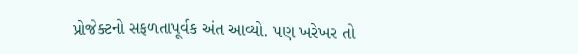પ્રોજેક્ટનો સફળતાપૂર્વક અંત આવ્યો. પણ ખરેખર તો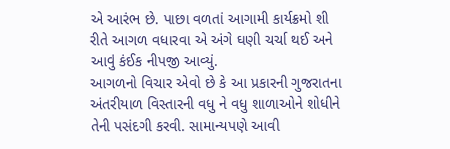એ આરંભ છે. પાછા વળતાં આગામી કાર્યક્રમો શી રીતે આગળ વધારવા એ અંગે ઘણી ચર્ચા થઈ અને આવું કંઈક નીપજી આવ્યું.
આગળનો વિચાર એવો છે કે આ પ્રકારની ગુજરાતના અંતરીયાળ વિસ્તારની વધુ ને વધુ શાળાઓને શોધીને તેની પસંદગી કરવી. સામાન્યપણે આવી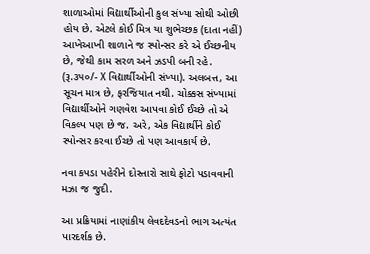શાળાઓમાં વિદ્યાર્થીઓની કુલ સંખ્યા સોથી ઓછી હોય છે. એટલે કોઈ મિત્ર યા શુભેચ્છક (દાતા નહીં) આખેઆખી શાળાને જ સ્પોન્સર કરે એ ઈચ્છનીય છે, જેથી કામ સરળ અને ઝડપી બની રહે. (રૂ.૩૫૦/- X વિદ્યાર્થીઓની સંખ્યા). અલબત્ત, આ સૂચન માત્ર છે, ફરજિયાત નથી. ચોક્કસ સંખ્યામાં વિદ્યાર્થીઓને ગણવેશ આપવા કોઈ ઈચ્છે તો એ વિકલ્પ પણ છે જ. અરે, એક વિદ્યાર્થીને કોઈ સ્પોન્સર કરવા ઈચ્છે તો પણ આવકાર્ય છે.

નવા કપડા પહેરીને દોસ્તારો સાથે ફોટો પડાવવાની મઝા જ જુદી.

આ પ્રક્રિયામાં નાણાંકીય લેવદદેવડનો ભાગ અત્યંત પારદર્શક છે.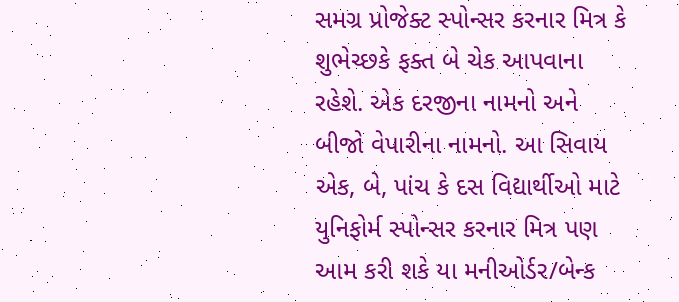સમગ્ર પ્રોજેક્ટ સ્પોન્સર કરનાર મિત્ર કે શુભેચ્છકે ફક્ત બે ચેક આપવાના રહેશે. એક દરજીના નામનો અને બીજો વેપારીના નામનો. આ સિવાય એક, બે, પાંચ કે દસ વિદ્યાર્થીઓ માટે યુનિફોર્મ સ્પોન્સર કરનાર મિત્ર પણ આમ કરી શકે યા મનીઓર્ડર/બેન્ક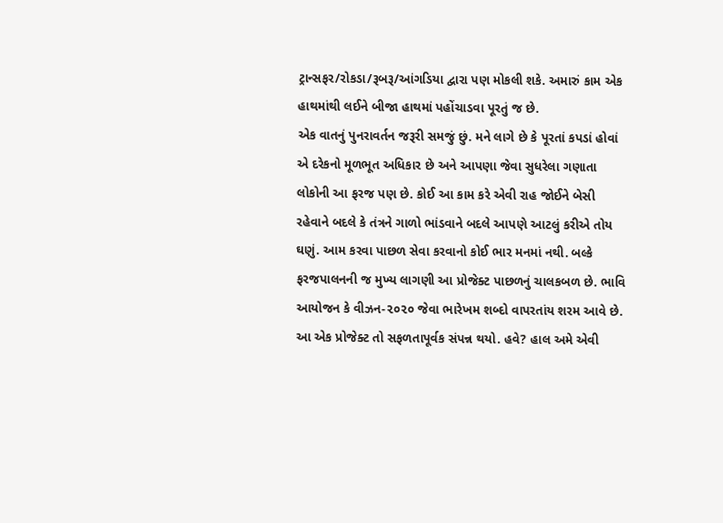ટ્રાન્સફર/રોકડા/રૂબરૂ/આંગડિયા દ્વારા પણ મોકલી શકે. અમારું કામ એક હાથમાંથી લઈને બીજા હાથમાં પહોંચાડવા પૂરતું જ છે.
એક વાતનું પુનરાવર્તન જરૂરી સમજું છું. મને લાગે છે કે પૂરતાં કપડાં હોવાં એ દરેકનો મૂળભૂત અધિકાર છે અને આપણા જેવા સુધરેલા ગણાતા લોકોની આ ફરજ પણ છે. કોઈ આ કામ કરે એવી રાહ જોઈને બેસી રહેવાને બદલે કે તંત્રને ગાળો ભાંડવાને બદલે આપણે આટલું કરીએ તોય ઘણું. આમ કરવા પાછળ સેવા કરવાનો કોઈ ભાર મનમાં નથી. બલ્કે ફરજપાલનની જ મુખ્ય લાગણી આ પ્રોજેક્ટ પાછળનું ચાલકબળ છે. ભાવિ આયોજન કે વીઝન-૨૦૨૦ જેવા ભારેખમ શબ્દો વાપરતાંય શરમ આવે છે.
આ એક પ્રોજેક્ટ તો સફળતાપૂર્વક સંપન્ન થયો. હવે? હાલ અમે એવી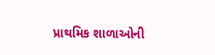પ્રાથમિક શાળાઓની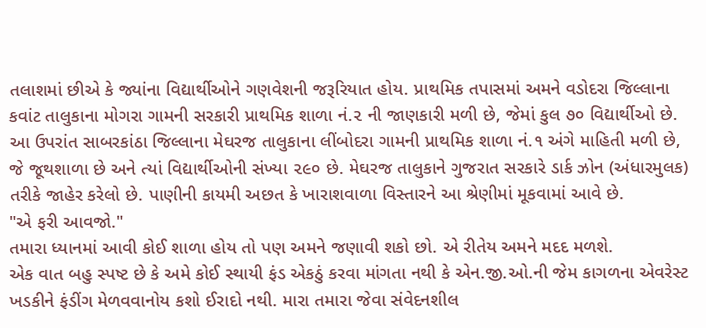તલાશમાં છીએ કે જ્યાંના વિદ્યાર્થીઓને ગણવેશની જરૂરિયાત હોય. પ્રાથમિક તપાસમાં અમને વડોદરા જિલ્લાના કવાંટ તાલુકાના મોગરા ગામની સરકારી પ્રાથમિક શાળા નં.૨ ની જાણકારી મળી છે, જેમાં કુલ ૭૦ વિદ્યાર્થીઓ છે. આ ઉપરાંત સાબરકાંઠા જિલ્લાના મેઘરજ તાલુકાના લીંબોદરા ગામની પ્રાથમિક શાળા નં.૧ અંગે માહિતી મળી છે, જે જૂથશાળા છે અને ત્યાં વિદ્યાર્થીઓની સંખ્યા ૨૯૦ છે. મેઘરજ તાલુકાને ગુજરાત સરકારે ડાર્ક ઝોન (અંધારમુલક) તરીકે જાહેર કરેલો છે. પાણીની કાયમી અછત કે ખારાશવાળા વિસ્તારને આ શ્રેણીમાં મૂકવામાં આવે છે.
"એ ફરી આવજો."
તમારા ધ્યાનમાં આવી કોઈ શાળા હોય તો પણ અમને જણાવી શકો છો. એ રીતેય અમને મદદ મળશે.
એક વાત બહુ સ્પષ્ટ છે કે અમે કોઈ સ્થાયી ફંડ એકઠું કરવા માંગતા નથી કે એન.જી.ઓ.ની જેમ કાગળના એવરેસ્ટ ખડકીને ફંડીંગ મેળવવાનોય કશો ઈરાદો નથી. મારા તમારા જેવા સંવેદનશીલ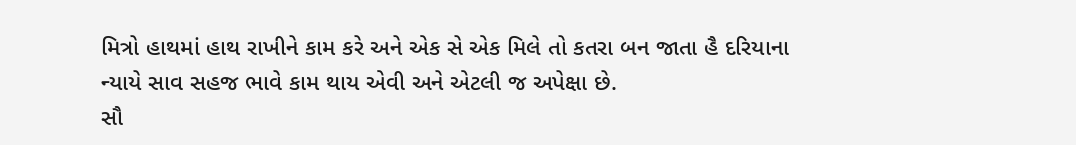મિત્રો હાથમાં હાથ રાખીને કામ કરે અને એક સે એક મિલે તો કતરા બન જાતા હૈ દરિયાના ન્યાયે સાવ સહજ ભાવે કામ થાય એવી અને એટલી જ અપેક્ષા છે.
સૌ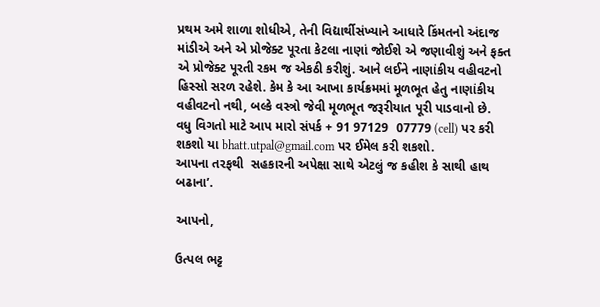પ્રથમ અમે શાળા શોધીએ, તેની વિદ્યાર્થીસંખ્યાને આધારે કિંમતનો અંદાજ માંડીએ અને એ પ્રોજેક્ટ પૂરતા કેટલા નાણાં જોઈશે એ જણાવીશું અને ફક્ત એ પ્રોજેક્ટ પૂરતી રકમ જ એકઠી કરીશું. આને લઈને નાણાંકીય વહીવટનો હિસ્સો સરળ રહેશે. કેમ કે આ આખા કાર્યક્રમમાં મૂળભૂત હેતુ નાણાંકીય વહીવટનો નથી, બલ્કે વસ્ત્રો જેવી મૂળભૂત જરૂરીયાત પૂરી પાડવાનો છે.
વધુ વિગતો માટે આપ મારો સંપર્ક + 91 97129  07779 (cell) પર કરી શકશો યા bhatt.utpal@gmail.com પર ઈમેલ કરી શકશો.
આપના તરફથી  સહકારની અપેક્ષા સાથે એટલું જ કહીશ કે સાથી હાથ બઢાના’.

આપનો,

ઉત્પલ ભટ્ટ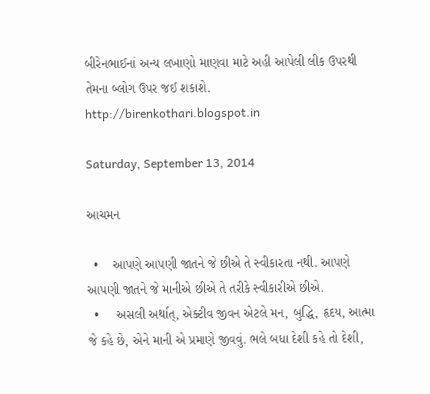બીરેનભાઈનાં અન્ય લખાણો માણવા માટે અહી આપેલી લીક ઉપરથી તેમના બ્લોગ ઉપર જઈ શકાશે.
http://birenkothari.blogspot.in

Saturday, September 13, 2014

આચમન

  •    આપણે આપણી જાતને જે છીએ તે સ્વીકારતા નથી. આપણે આપણી જાતને જે માનીએ છીએ તે તરીકે સ્વીકારીએ છીએ.
  •     અસલી અર્થાત્, એક્ટીવ જીવન એટલે મન, બુદ્ધિ, હૃદય, આત્મા જે કહે છે, એને માની એ પ્રમાણે જીવવું. ભલે બધા દેશી કહે તો દેશી,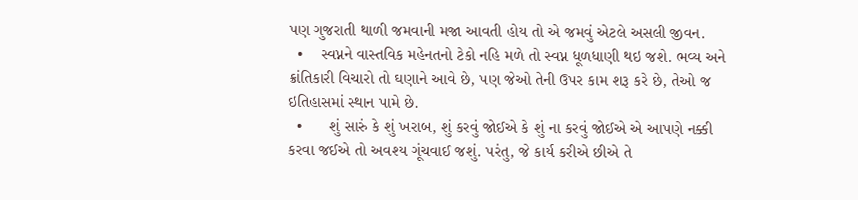પણ ગુજરાતી થાળી જમવાની મજા આવતી હોય તો એ જમવું એટલે અસલી જીવન.
  •    સ્વપ્નને વાસ્તવિક મહેનતનો ટેકો નહિ મળે તો સ્વપ્ન ધૂળધાણી થઇ જશે. ભવ્ય અને ક્રાંતિકારી વિચારો તો ઘણાને આવે છે, પણ જેઓ તેની ઉપર કામ શરૂ કરે છે, તેઓ જ ઇતિહાસમાં સ્થાન પામે છે.
  •      શું સારું કે શું ખરાબ, શું કરવું જોઈએ કે શું ના કરવું જોઈએ એ આપણે નક્કી કરવા જઈએ તો અવશ્ય ગૂંચવાઈ જશું. પરંતુ, જે કાર્ય કરીએ છીએ તે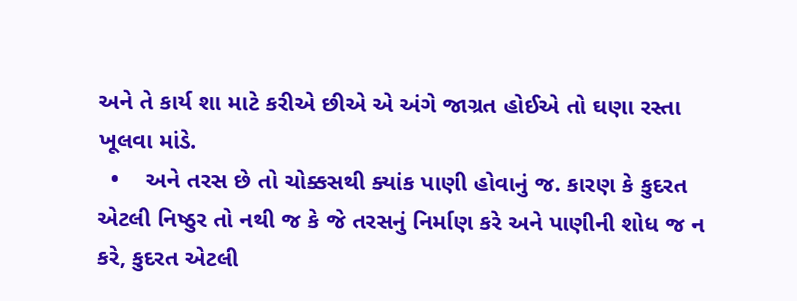અને તે કાર્ય શા માટે કરીએ છીએ એ અંગે જાગ્રત હોઈએ તો ઘણા રસ્તા ખૂલવા માંડે.
  •    અને તરસ છે તો ચોક્કસથી ક્યાંક પાણી હોવાનું જ. કારણ કે કુદરત એટલી નિષ્ઠુર તો નથી જ કે જે તરસનું નિર્માણ કરે અને પાણીની શોધ જ ન કરે, કુદરત એટલી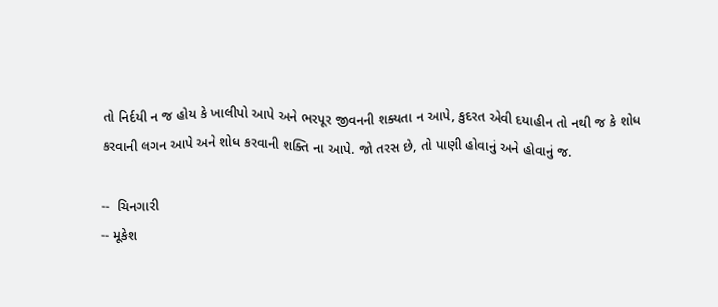તો નિર્દયી ન જ હોય કે ખાલીપો આપે અને ભરપૂર જીવનની શક્યતા ન આપે, કુદરત એવી દયાહીન તો નથી જ કે શોધ કરવાની લગન આપે અને શોધ કરવાની શક્તિ ના આપે. જો તરસ છે, તો પાણી હોવાનું અને હોવાનું જ.

--  ચિનગારી
-- મૂકેશ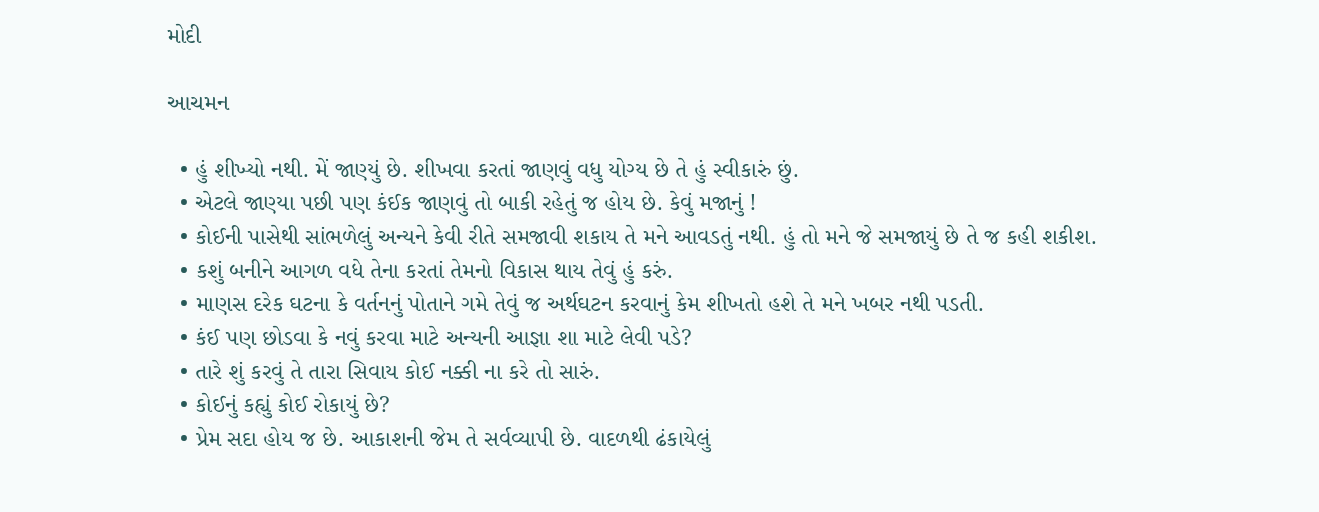મોદી

આચમન

  • હું શીખ્યો નથી. મેં જાણ્યું છે. શીખવા કરતાં જાણવું વધુ યોગ્ય છે તે હું સ્વીકારું છું.
  • એટલે જાણ્યા પછી પણ કંઈક જાણવું તો બાકી રહેતું જ હોય છે. કેવું મજાનું !
  • કોઈની પાસેથી સાંભળેલું અન્યને કેવી રીતે સમજાવી શકાય તે મને આવડતું નથી. હું તો મને જે સમજાયું છે તે જ કહી શકીશ.
  • કશું બનીને આગળ વધે તેના કરતાં તેમનો વિકાસ થાય તેવું હું કરું.
  • માણસ દરેક ઘટના કે વર્તનનું પોતાને ગમે તેવું જ અર્થઘટન કરવાનું કેમ શીખતો હશે તે મને ખબર નથી પડતી.
  • કંઈ પણ છોડવા કે નવું કરવા માટે અન્યની આજ્ઞા શા માટે લેવી પડે?
  • તારે શું કરવું તે તારા સિવાય કોઈ નક્કી ના કરે તો સારું.
  • કોઈનું કહ્યું કોઈ રોકાયું છે?
  • પ્રેમ સદા હોય જ છે. આકાશની જેમ તે સર્વવ્યાપી છે. વાદળથી ઢંકાયેલું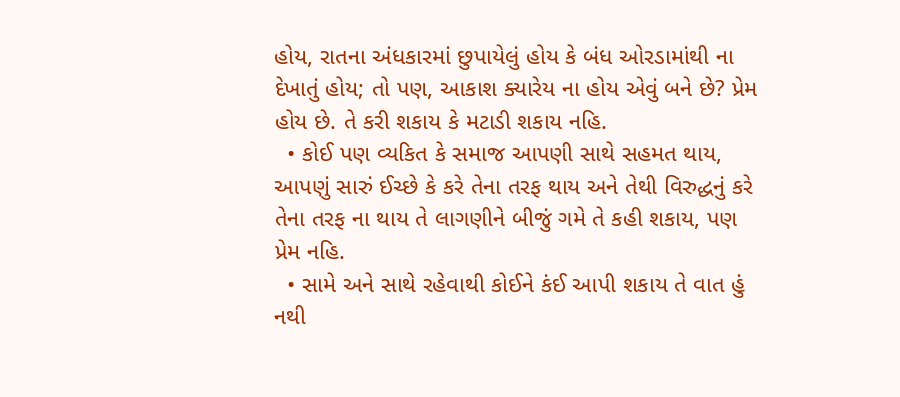હોય, રાતના અંધકારમાં છુપાયેલું હોય કે બંધ ઓરડામાંથી ના દેખાતું હોય; તો પણ, આકાશ ક્યારેય ના હોય એવું બને છે? પ્રેમ હોય છે. તે કરી શકાય કે મટાડી શકાય નહિ.
  • કોઈ પણ વ્યકિત કે સમાજ આપણી સાથે સહમત થાય, આપણું સારું ઈચ્છે કે કરે તેના તરફ થાય અને તેથી વિરુદ્ધનું કરે તેના તરફ ના થાય તે લાગણીને બીજું ગમે તે કહી શકાય, પણ પ્રેમ નહિ.
  • સામે અને સાથે રહેવાથી કોઈને કંઈ આપી શકાય તે વાત હું નથી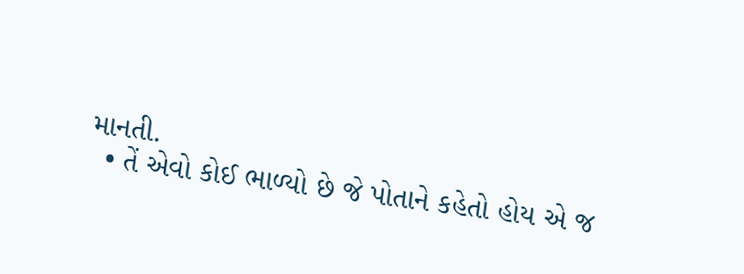માનતી.
  • તેં એવો કોઈ ભાળ્યો છે જે પોતાને કહેતો હોય એ જ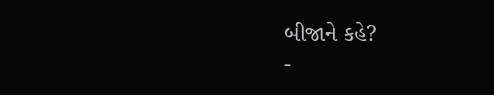બીજાને કહે?
-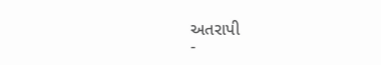અતરાપી
-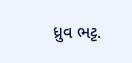ધ્રુવ ભટ્ટ.